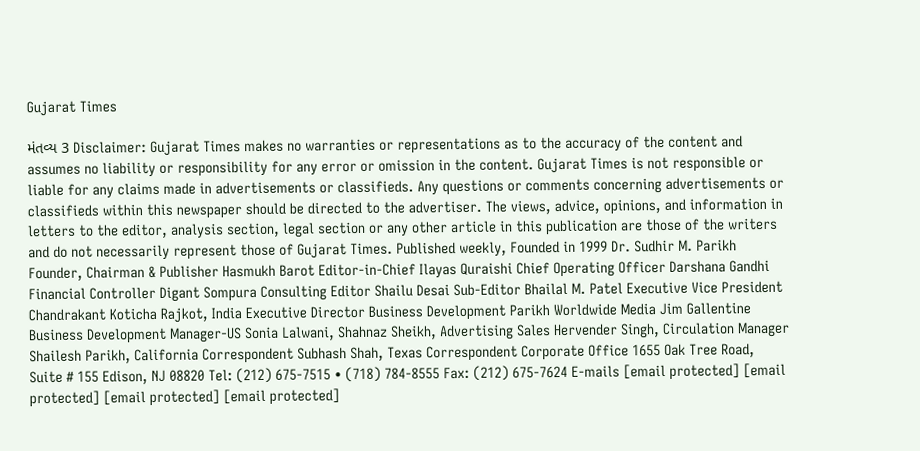Gujarat Times

મંતવ્ય 3 Disclaimer: Gujarat Times makes no warranties or representations as to the accuracy of the content and assumes no liability or responsibility for any error or omission in the content. Gujarat Times is not responsible or liable for any claims made in advertisements or classifieds. Any questions or comments concerning advertisements or classifieds within this newspaper should be directed to the advertiser. The views, advice, opinions, and information in letters to the editor, analysis section, legal section or any other article in this publication are those of the writers and do not necessarily represent those of Gujarat Times. Published weekly, Founded in 1999 Dr. Sudhir M. Parikh Founder, Chairman & Publisher Hasmukh Barot Editor-in-Chief Ilayas Quraishi Chief Operating Officer Darshana Gandhi Financial Controller Digant Sompura Consulting Editor Shailu Desai Sub-Editor Bhailal M. Patel Executive Vice President Chandrakant Koticha Rajkot, India Executive Director Business Development Parikh Worldwide Media Jim Gallentine Business Development Manager-US Sonia Lalwani, Shahnaz Sheikh, Advertising Sales Hervender Singh, Circulation Manager Shailesh Parikh, California Correspondent Subhash Shah, Texas Correspondent Corporate Office 1655 Oak Tree Road, Suite # 155 Edison, NJ 08820 Tel: (212) 675-7515 • (718) 784-8555 Fax: (212) 675-7624 E-mails [email protected] [email protected] [email protected] [email protected]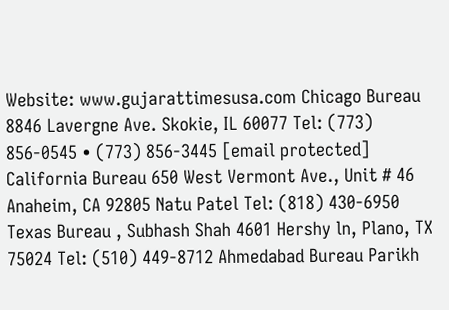Website: www.gujarattimesusa.com Chicago Bureau 8846 Lavergne Ave. Skokie, IL 60077 Tel: (773) 856-0545 • (773) 856-3445 [email protected] California Bureau 650 West Vermont Ave., Unit # 46 Anaheim, CA 92805 Natu Patel Tel: (818) 430-6950 Texas Bureau , Subhash Shah 4601 Hershy ln, Plano, TX 75024 Tel: (510) 449-8712 Ahmedabad Bureau Parikh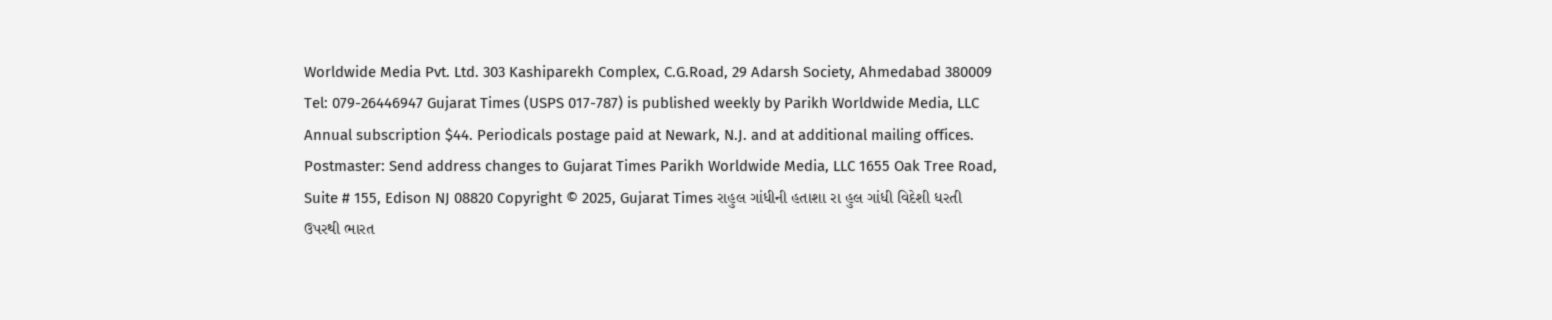Worldwide Media Pvt. Ltd. 303 Kashiparekh Complex, C.G.Road, 29 Adarsh Society, Ahmedabad 380009 Tel: 079-26446947 Gujarat Times (USPS 017-787) is published weekly by Parikh Worldwide Media, LLC Annual subscription $44. Periodicals postage paid at Newark, N.J. and at additional mailing offices. Postmaster: Send address changes to Gujarat Times Parikh Worldwide Media, LLC 1655 Oak Tree Road, Suite # 155, Edison NJ 08820 Copyright © 2025, Gujarat Times રાહુલ ગાંધીની હતાશા રા હુલ ગાંધી વિદેશી ધરતી ઉપરથી ભારત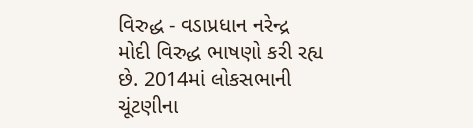વિરુદ્ધ - વડાપ્રધાન નરેન્દ્ર મોદી વિરુદ્ધ ભાષણો કરી રહ્ય છે. 2014માં લોકસભાની ચૂંટણીના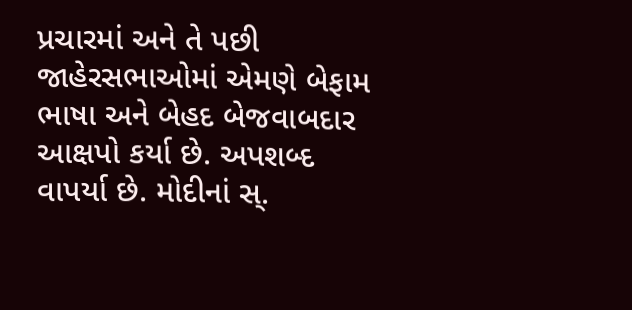પ્રચારમાં અને તે પછી જાહેરસભાઓમાં એમણે બેફામ ભાષા અને બેહદ બેજવાબદાર આક્ષપો કર્યા છે. અપશબ્દ વાપર્યા છે. મોદીનાં સ્.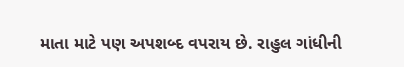માતા માટે પણ અપશબ્દ વપરાય છે. રાહુલ ગાંધીની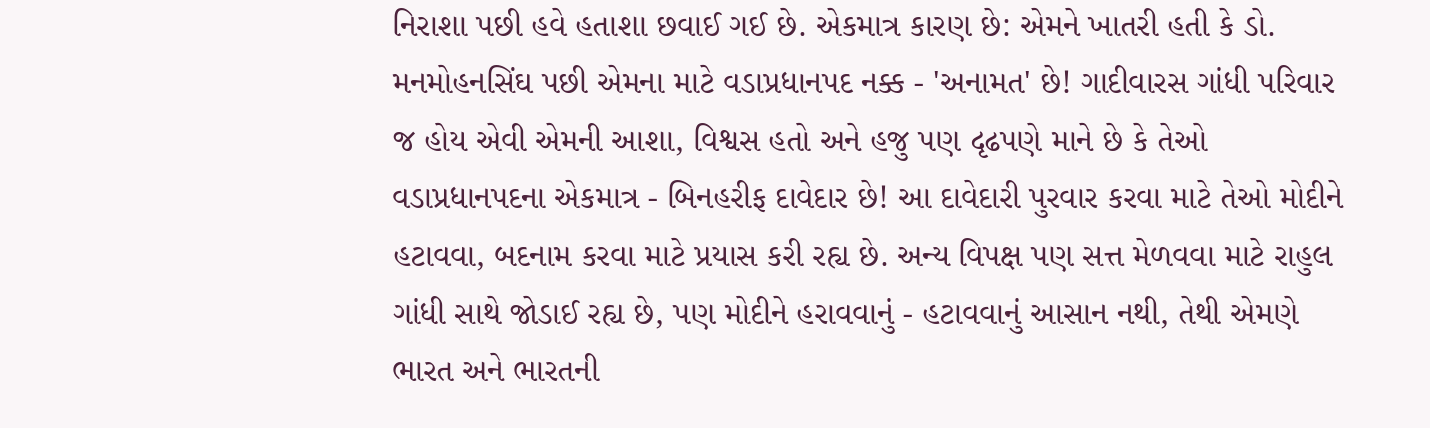નિરાશા પછી હવે હતાશા છવાઈ ગઈ છે. એકમાત્ર કારણ છે: એમને ખાતરી હતી કે ડો. મનમોહનસિંઘ પછી એમના માટે વડાપ્રધાનપદ નક્ક - 'અનામત' છે! ગાદીવારસ ગાંધી પરિવાર જ હોય એવી એમની આશા, વિશ્વસ હતો અને હજુ પણ દૃઢપણે માને છે કે તેઓ વડાપ્રધાનપદના એકમાત્ર - બિનહરીફ દાવેદાર છે! આ દાવેદારી પુરવાર કરવા માટે તેઓ મોદીને હટાવવા, બદનામ કરવા માટે પ્રયાસ કરી રહ્ય છે. અન્ય વિપક્ષ પણ સત્ત મેળવવા માટે રાહુલ ગાંધી સાથે જોડાઈ રહ્ય છે, પણ મોદીને હરાવવાનું - હટાવવાનું આસાન નથી, તેથી એમણે ભારત અને ભારતની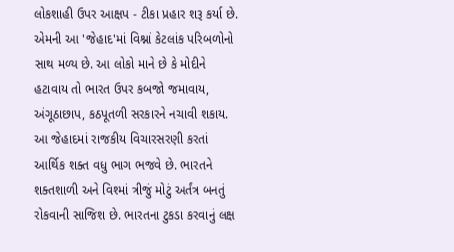લોકશાહી ઉપર આક્ષપ - ટીકા પ્રહાર શરૂ કર્યા છે. એમની આ 'જેહાદ'માં વિશ્નાં કેટલાંક પરિબળોનો સાથ મળ્ય છે. આ લોકો માને છે કે મોદીને હટાવાય તો ભારત ઉપર કબજો જમાવાય, અંગૂઠાછાપ, કઠપૂતળી સરકારને નચાવી શકાય. આ જેહાદમાં રાજકીય વિચારસરણી કરતાં આર્થિક શક્ત વધુ ભાગ ભજવે છે. ભારતને શક્તશાળી અને વિશ્માં ત્રીજું મોટું અર્તંત્ર બનતું રોકવાની સાજિશ છે. ભારતના ટુકડા કરવાનું લક્ષ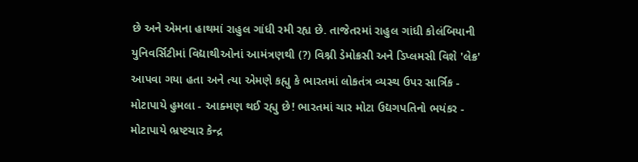છે અને એમના હાથમાં રાહુલ ગાંધી રમી રહ્ય છે. તાજેતરમાં રાહુલ ગાંધી કોલંબિયાની યુનિવર્સિટીમાં વિદ્યાથીઓનાં આમંત્રણથી (?) વિશ્ની ડેમોક્રસી અને ડિપ્લમસી વિશે 'લેક્ર' આપવા ગયા હતા અને ત્યા એમણે કહ્યુ કે ભારતમાં લોકતંત્ર વ્યસ્થ ઉપર સાર્ત્રિક - મોટાપાયે હુમલા - આક્મણ થઈ રહ્યુ છે! ભારતમાં ચાર મોટા ઉદ્યગપતિનો ભયંકર - મોટાપાયે ભ્રષ્ટચાર કેન્દ્ર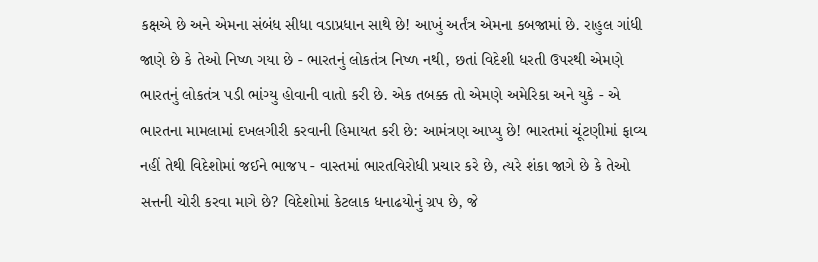કક્ષએ છે અને એમના સંબંધ સીધા વડાપ્રધાન સાથે છે! આખું અર્તંત્ર એમના કબજામાં છે. રાહુલ ગાંધી જાણે છે કે તેઓ નિષ્ળ ગયા છે - ભારતનું લોકતંત્ર નિષ્ળ નથી, છતાં વિદેશી ધરતી ઉપરથી એમણે ભારતનું લોકતંત્ર પડી ભાંગ્યુ હોવાની વાતો કરી છે. એક તબક્ક તો એમણે અમેરિકા અને યુકે - એ ભારતના મામલામાં દખલગીરી કરવાની હિમાયત કરી છે: આમંત્રણ આપ્યુ છે! ભારતમાં ચૂંટણીમાં ફાવ્ય નહીં તેથી વિદેશોમાં જઈને ભાજપ - વાસ્તમાં ભારતવિરોધી પ્રચાર કરે છે, ત્યરે શંકા જાગે છે કે તેઓ સત્તની ચોરી કરવા માગે છે? વિદેશોમાં કેટલાક ધનાઢયોનું ગ્રપ છે, જે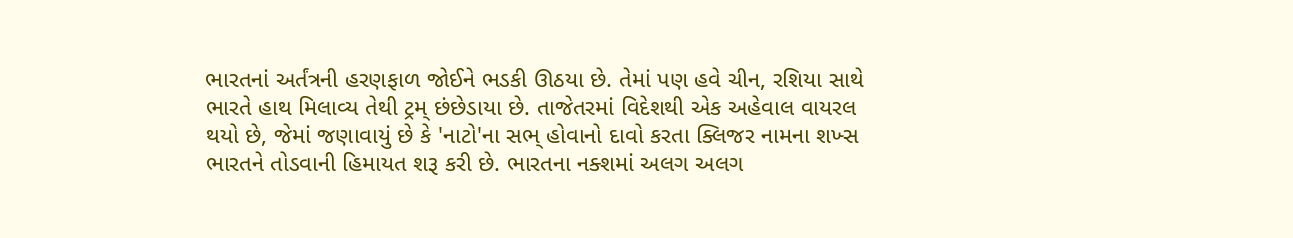ભારતનાં અર્તંત્રની હરણફાળ જોઈને ભડકી ઊઠયા છે. તેમાં પણ હવે ચીન, રશિયા સાથે ભારતે હાથ મિલાવ્ય તેથી ટ્રમ્ છંછેડાયા છે. તાજેતરમાં વિદેશથી એક અહેવાલ વાયરલ થયો છે, જેમાં જણાવાયું છે કે 'નાટો'ના સભ્ હોવાનો દાવો કરતા ક્લિજર નામના શખ્સ ભારતને તોડવાની હિમાયત શરૂ કરી છે. ભારતના નક્શમાં અલગ અલગ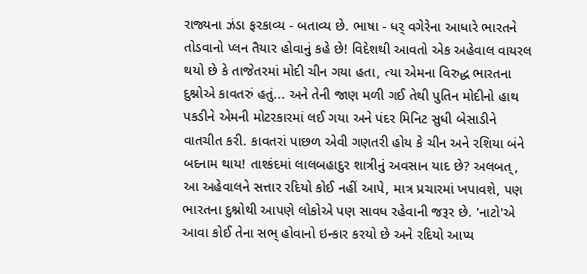રાજ્યના ઝંડા ફરકાવ્ય - બતાવ્ય છે. ભાષા - ધર્ વગેરેના આધારે ભારતને તોડવાનો પ્લન તૈયાર હોવાનું કહે છે! વિદેશથી આવતો એક અહેવાલ વાયરલ થયો છે કે તાજેતરમાં મોદી ચીન ગયા હતા, ત્યા એમના વિરુદ્ધ ભારતના દુશ્નોએ કાવતરું હતું... અને તેની જાણ મળી ગઈ તેથી પુતિન મોદીનો હાથ પકડીને એમની મોટરકારમાં લઈ ગયા અને પંદર મિનિટ સુધી બેસાડીને વાતચીત કરી. કાવતરાં પાછળ એવી ગણતરી હોય કે ચીન અને રશિયા બંને બદનામ થાય! તાશ્કંદમાં લાલબહાદુર શાત્રીનું અવસાન યાદ છે? અલબત્, આ અહેવાલને સત્તાર રદિયો કોઈ નહીં આપે, માત્ર પ્રચારમાં ખપાવશે, પણ ભારતના દુશ્નોથી આપણે લોકોએ પણ સાવધ રહેવાની જરૂર છે. 'નાટો'એ આવા કોઈ તેના સભ્ હોવાનો ઇન્કાર કરયો છે અને રદિયો આપ્ય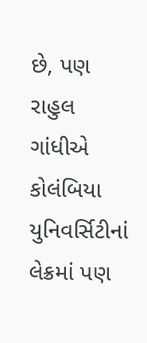છે, પણ રાહુલ ગાંધીએ કોલંબિયા યુનિવર્સિટીનાં લેક્રમાં પણ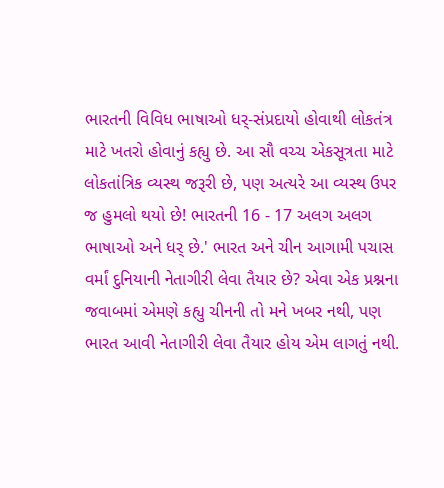ભારતની વિવિધ ભાષાઓ ધર્-સંપ્રદાયો હોવાથી લોકતંત્ર માટે ખતરો હોવાનું કહ્યુ છે. આ સૌ વચ્ચ એકસૂત્રતા માટે લોકતાંત્રિક વ્યસ્થ જરૂરી છે, પણ અત્યરે આ વ્યસ્થ ઉપર જ હુમલો થયો છે! ભારતની 16 - 17 અલગ અલગ ભાષાઓ અને ધર્ છે.' ભારત અને ચીન આગામી પચાસ વર્માં દુનિયાની નેતાગીરી લેવા તૈયાર છે? એવા એક પ્રશ્નના જવાબમાં એમણે કહ્યુ ચીનની તો મને ખબર નથી, પણ ભારત આવી નેતાગીરી લેવા તૈયાર હોય એમ લાગતું નથી.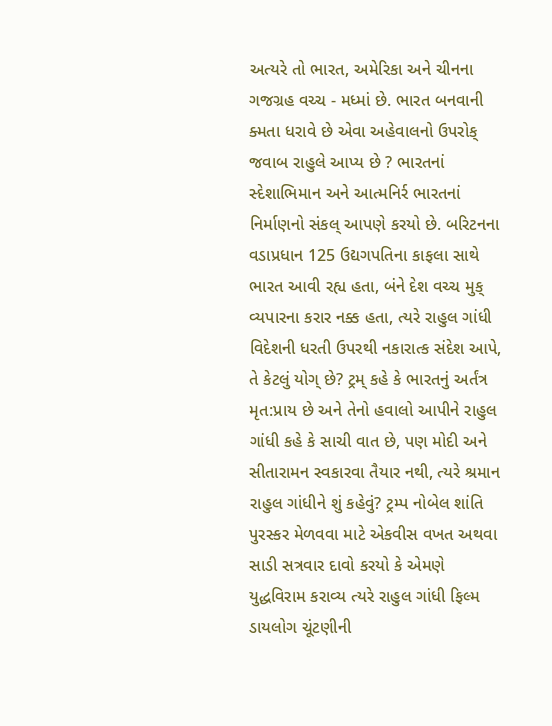અત્યરે તો ભારત, અમેરિકા અને ચીનના ગજગ્રહ વચ્ચ - મધ્માં છે. ભારત બનવાની ક્મતા ધરાવે છે એવા અહેવાલનો ઉપરોક્ જવાબ રાહુલે આપ્ય છે ? ભારતનાં સ્દેશાભિમાન અને આત્મનિર્ર ભારતનાં નિર્માણનો સંકલ્ આપણે કરયો છે. બરિટનના વડાપ્રધાન 125 ઉદ્યગપતિના કાફલા સાથે ભારત આવી રહ્ય હતા, બંને દેશ વચ્ચ મુક્ વ્યપારના કરાર નક્ક હતા, ત્યરે રાહુલ ગાંધી વિદેશની ધરતી ઉપરથી નકારાત્ક સંદેશ આપે, તે કેટલું યોગ્ છે? ટ્રમ્ કહે કે ભારતનું અર્તંત્ર મૃત:પ્રાય છે અને તેનો હવાલો આપીને રાહુલ ગાંધી કહે કે સાચી વાત છે, પણ મોદી અને સીતારામન સ્વકારવા તૈયાર નથી, ત્યરે શ્રમાન રાહુલ ગાંધીને શું કહેવું? ટ્રમ્પ નોબેલ શાંતિ પુરસ્કર મેળવવા માટે એકવીસ વખત અથવા સાડી સત્રવાર દાવો કરયો કે એમણે યુદ્ધવિરામ કરાવ્ય ત્યરે રાહુલ ગાંધી ફિલ્મ ડાયલોગ ચૂંટણીની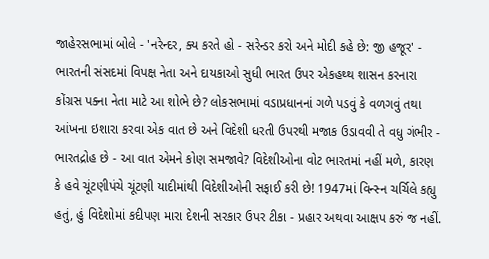જાહેરસભામાં બોલે - 'નરેન્દર, ક્ય કરતે હો - સરેન્ડર કરો અને મોદી કહે છે: જી હજૂર' - ભારતની સંસદમાં વિપક્ષ નેતા અને દાયકાઓ સુધી ભારત ઉપર એકહથ્થ શાસન કરનારા કોંગ્રસ પક્ના નેતા માટે આ શોભે છે? લોકસભામાં વડાપ્રધાનનાં ગળે પડવું કે વળગવું તથા આંખના ઇશારા કરવા એક વાત છે અને વિદેશી ધરતી ઉપરથી મજાક ઉડાવવી તે વધુ ગંભીર - ભારતદ્રોહ છે - આ વાત એમને કોણ સમજાવે? વિદેશીઓના વોટ ભારતમાં નહીં મળે, કારણ કે હવે ચૂંટણીપંચે ચૂંટણી યાદીમાંથી વિદેશીઓની સફાઈ કરી છે! 1947માં વિન્સ્ન ચર્ચિલે કહ્યુ હતું, હું વિદેશોમાં કદીપણ મારા દેશની સરકાર ઉપર ટીકા - પ્રહાર અથવા આક્ષપ કરું જ નહીં.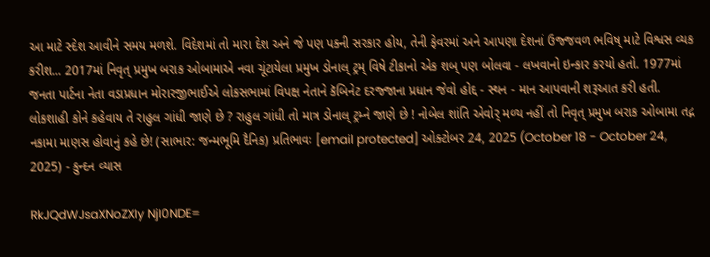આ માટે સ્દેશ આવીને સમય મળશે. વિદેશમાં તો મારા દેશ અને જે પણ પક્ની સરકાર હોય, તેની ફેવરમાં અને આપણા દેશનાં ઉજ્જવળ ભવિષ્ માટે વિશ્વસ વ્યક કરીશ... 2017માં નિવૃત્ પ્રમુખ બરાક ઓબામાએ નવા ચૂંટાયેલા પ્રમુખ ડોનાલ્ ટ્રમ્ વિષે ટીકાનો એક શબ્ પણ બોલવા - લખવાનો ઇન્કાર કરયો હતો. 1977માં જનતા પાર્ટના નેતા વડાપ્રધાન મોરારજીભાઈએ લોકસભામાં વિપક્ષ નેતાને કૅબિનેટ દરજ્જાના પ્રધાન જેવો હોદ્દ - સ્થન - માન આપવાની શરૂઆત કરી હતી. લોકશાહી કોને કહેવાય તે રાહુલ ગાંધી જાણે છે ? રાહુલ ગાંધી તો માત્ર ડોનાલ્ ટ્રમ્ને જાણે છે ! નોબેલ શાંતિ એવોર્ મળ્ય નહીં તો નિવૃત્ પ્રમુખ બરાક ઓબામા તદ્ન નકામા માણસ હોવાનું કહે છે! (સાભાર: જન્મભૂમિ દૈનિક) પ્રતિભાવઃ [email protected] ઓક્ટોબર 24, 2025 (October 18 - October 24, 2025) - કુન્દન વ્યાસ

RkJQdWJsaXNoZXIy NjI0NDE=